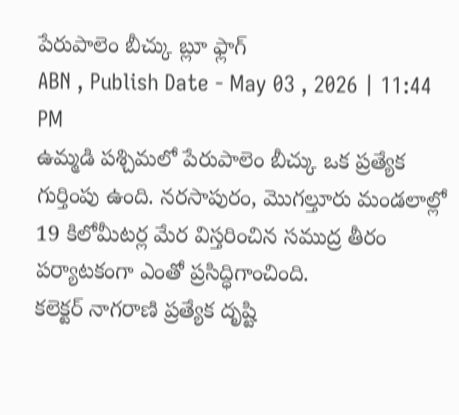పేరుపాలెం బీచ్కు బ్లూ ఫ్లాగ్
ABN , Publish Date - May 03 , 2026 | 11:44 PM
ఉమ్మడి పశ్చిమలో పేరుపాలెం బీచ్కు ఒక ప్రత్యేక గుర్తింపు ఉంది. నరసాపురం, మొగల్తూరు మండలాల్లో 19 కిలోమీటర్ల మేర విస్తరించిన సముద్ర తీరం పర్యాటకంగా ఎంతో ప్రసిద్ధిగాంచింది.
కలెక్టర్ నాగరాణి ప్రత్యేక దృష్టి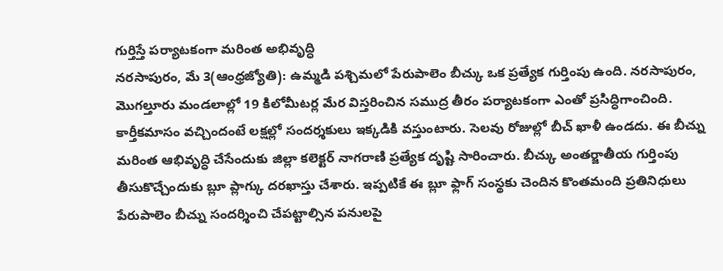గుర్తిస్తే పర్యాటకంగా మరింత అభివృద్ధి
నరసాపురం, మే 3(ఆంధ్రజ్యోతి): ఉమ్మడి పశ్చిమలో పేరుపాలెం బీచ్కు ఒక ప్రత్యేక గుర్తింపు ఉంది. నరసాపురం, మొగల్తూరు మండలాల్లో 19 కిలోమీటర్ల మేర విస్తరించిన సముద్ర తీరం పర్యాటకంగా ఎంతో ప్రసిద్ధిగాంచింది. కార్తీకమాసం వచ్చిందంటే లక్షల్లో సందర్శకులు ఇక్కడికి వస్తుంటారు. సెలవు రోజుల్లో బీచ్ ఖాళీ ఉండదు. ఈ బీచ్ను మరింత ఆభివృద్ధి చేసేందుకు జిల్లా కలెక్టర్ నాగరాణి ప్రత్యేక దృష్టి సారించారు. బీచ్కు అంతర్జాతీయ గుర్తింపు తీసుకొచ్చేందుకు బ్లూ ప్లాగ్కు దరఖాస్తు చేశారు. ఇప్పటికే ఈ బ్లూ ఫ్లాగ్ సంస్థకు చెందిన కొంతమంది ప్రతినిధులు పేరుపాలెం బీచ్ను సందర్శించి చేపట్టాల్సిన పనులపై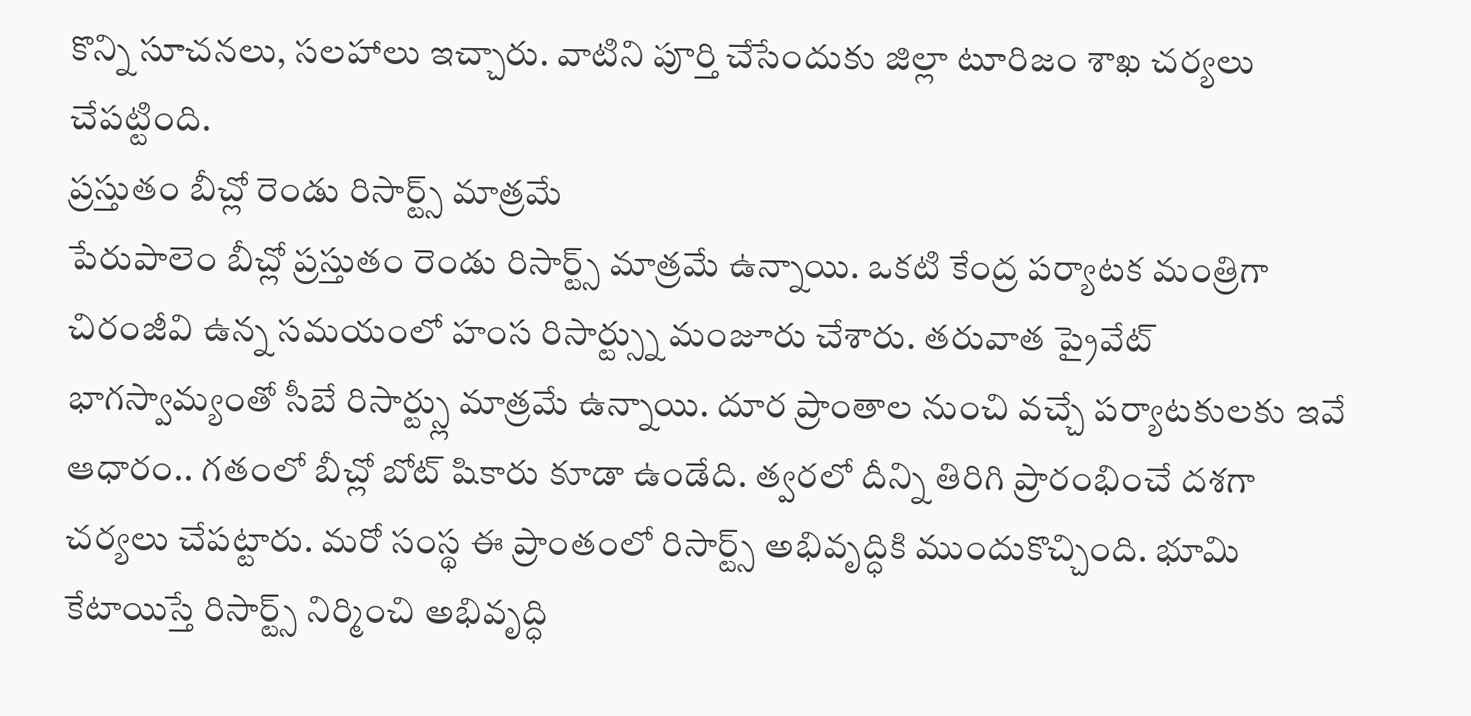కొన్ని సూచనలు, సలహాలు ఇచ్చారు. వాటిని పూర్తి చేసేందుకు జిల్లా టూరిజం శాఖ చర్యలు చేపట్టింది.
ప్రస్తుతం బీచ్లో రెండు రిసార్ట్స్ మాత్రమే
పేరుపాలెం బీచ్లో ప్రస్తుతం రెండు రిసార్ట్స్ మాత్రమే ఉన్నాయి. ఒకటి కేంద్ర పర్యాటక మంత్రిగా చిరంజీవి ఉన్న సమయంలో హంస రిసార్ట్స్ను మంజూరు చేశారు. తరువాత ప్రైవేట్ భాగస్వామ్యంతో సీబే రిసార్ట్స్లు మాత్రమే ఉన్నాయి. దూర ప్రాంతాల నుంచి వచ్చే పర్యాటకులకు ఇవే ఆధారం.. గతంలో బీచ్లో బోట్ షికారు కూడా ఉండేది. త్వరలో దీన్ని తిరిగి ప్రారంభించే దశగా చర్యలు చేపట్టారు. మరో సంస్థ ఈ ప్రాంతంలో రిసార్ట్స్ అభివృద్ధికి ముందుకొచ్చింది. భూమి కేటాయిస్తే రిసార్ట్స్ నిర్మించి అభివృద్ధి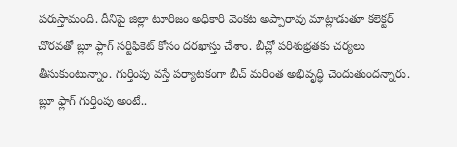పరుస్తామంది. దీనిపై జిల్లా టూరిజం అధికారి వెంకట అప్పారావు మాట్లాడుతూ కలెక్టర్ చొరవతో బ్లూ ఫ్లాగ్ సర్టిఫికెట్ కోసం దరఖాస్తు చేశాం. బీచ్లో పరిశుభ్రతకు చర్యలు తీసుకుంటున్నాం. గుర్తింపు వస్తే పర్యాటకంగా బీచ్ మరింత అభివృద్ధి చెందుతుందన్నారు.
బ్లూ ఫ్లాగ్ గుర్తింపు అంటే..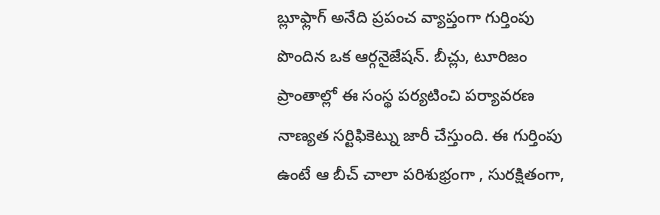బ్లూఫ్లాగ్ అనేది ప్రపంచ వ్యాప్తంగా గుర్తింపు పొందిన ఒక ఆర్గనైజేషన్. బీచ్లు, టూరిజం ప్రాంతాల్లో ఈ సంస్థ పర్యటించి పర్యావరణ నాణ్యత సర్టిఫికెట్ను జారీ చేస్తుంది. ఈ గుర్తింపు ఉంటే ఆ బీచ్ చాలా పరిశుభ్రంగా , సురక్షితంగా,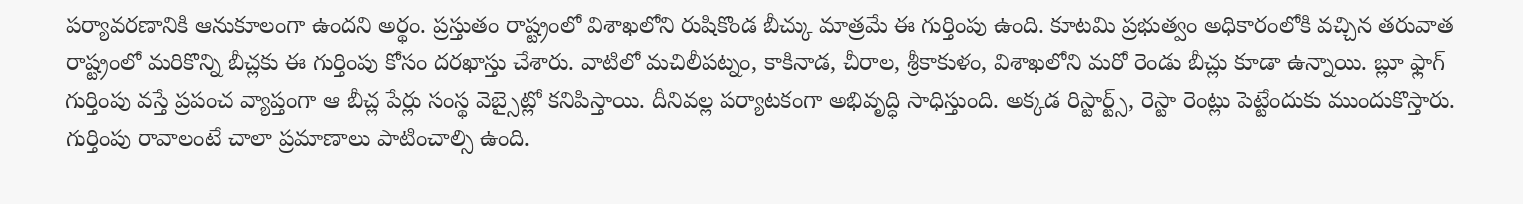పర్యావరణానికి ఆనుకూలంగా ఉందని అర్థం. ప్రస్తుతం రాష్ట్రంలో విశాఖలోని రుషికొండ బీచ్కు మాత్రమే ఈ గుర్తింపు ఉంది. కూటమి ప్రభుత్వం అధికారంలోకి వచ్చిన తరువాత రాష్ట్రంలో మరికొన్ని బీచ్లకు ఈ గుర్తింపు కోసం దరఖాస్తు చేశారు. వాటిలో మచిలీపట్నం, కాకినాడ, చీరాల, శ్రీకాకుళం, విశాఖలోని మరో రెండు బీచ్లు కూడా ఉన్నాయి. బ్లూ ఫ్లాగ్ గుర్తింపు వస్తే ప్రపంచ వ్యాప్తంగా ఆ బీచ్ల పేర్లు సంస్థ వెబ్సైట్లో కనిపిస్తాయి. దీనివల్ల పర్యాటకంగా అభివృద్ధి సాధిస్తుంది. అక్కడ రిస్టార్ట్స్, రెస్టా రెంట్లు పెట్టేందుకు ముందుకొస్తారు. గుర్తింపు రావాలంటే చాలా ప్రమాణాలు పాటించాల్సి ఉంది.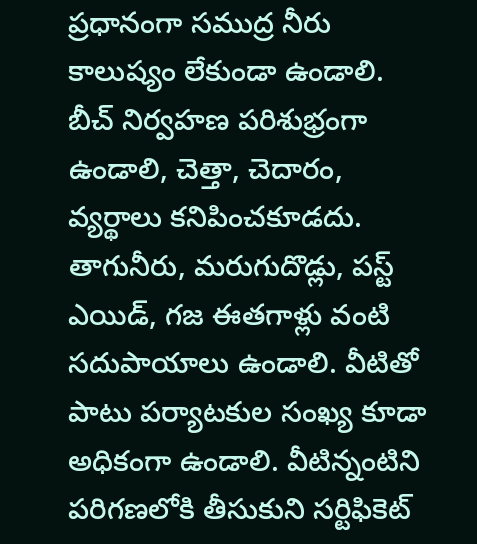ప్రధానంగా సముద్ర నీరు కాలుష్యం లేకుండా ఉండాలి. బీచ్ నిర్వహణ పరిశుభ్రంగా ఉండాలి, చెత్తా, చెదారం, వ్యర్థాలు కనిపించకూడదు. తాగునీరు, మరుగుదొడ్లు, పస్ట్ ఎయిడ్, గజ ఈతగాళ్లు వంటి సదుపాయాలు ఉండాలి. వీటితో పాటు పర్యాటకుల సంఖ్య కూడా అధికంగా ఉండాలి. వీటిన్నంటిని పరిగణలోకి తీసుకుని సర్టిఫికెట్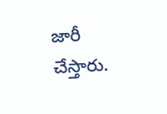జారీ చేస్తారు.